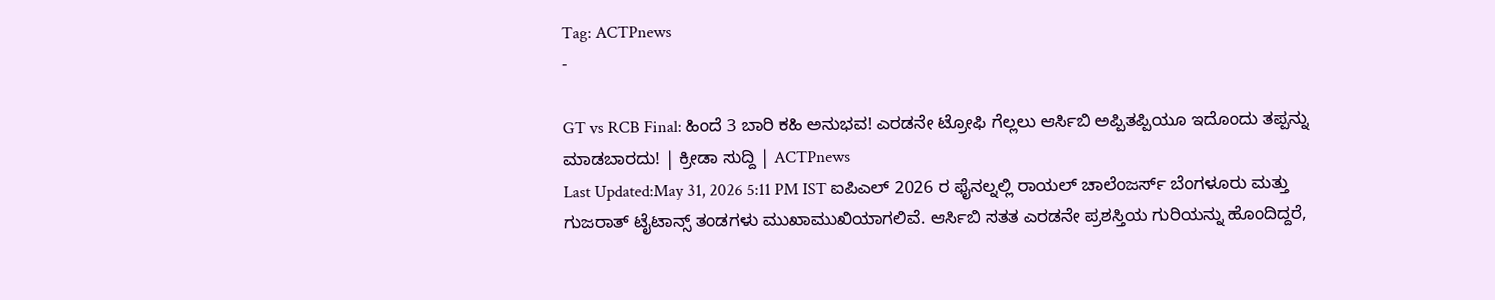Tag: ACTPnews
-

GT vs RCB Final: ಹಿಂದೆ 3 ಬಾರಿ ಕಹಿ ಅನುಭವ! ಎರಡನೇ ಟ್ರೋಫಿ ಗೆಲ್ಲಲು ಆರ್ಸಿಬಿ ಅಪ್ಪಿತಪ್ಪಿಯೂ ಇದೊಂದು ತಪ್ಪನ್ನು ಮಾಡಬಾರದು! | ಕ್ರೀಡಾ ಸುದ್ದಿ | ACTPnews
Last Updated:May 31, 2026 5:11 PM IST ಐಪಿಎಲ್ 2026 ರ ಫೈನಲ್ನಲ್ಲಿ ರಾಯಲ್ ಚಾಲೆಂಜರ್ಸ್ ಬೆಂಗಳೂರು ಮತ್ತು ಗುಜರಾತ್ ಟೈಟಾನ್ಸ್ ತಂಡಗಳು ಮುಖಾಮುಖಿಯಾಗಲಿವೆ. ಆರ್ಸಿಬಿ ಸತತ ಎರಡನೇ ಪ್ರಶಸ್ತಿಯ ಗುರಿಯನ್ನು ಹೊಂದಿದ್ದರೆ,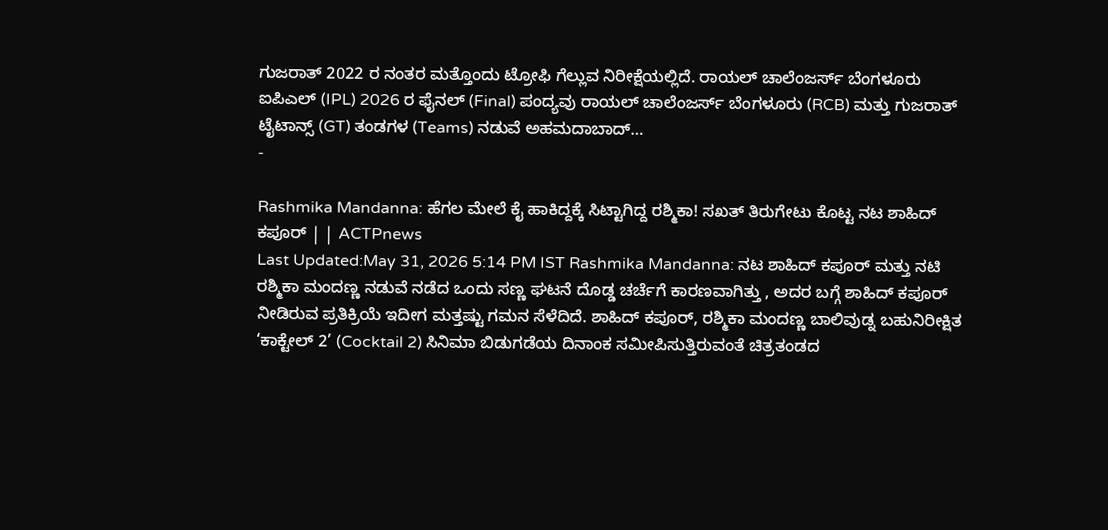ಗುಜರಾತ್ 2022 ರ ನಂತರ ಮತ್ತೊಂದು ಟ್ರೋಫಿ ಗೆಲ್ಲುವ ನಿರೀಕ್ಷೆಯಲ್ಲಿದೆ. ರಾಯಲ್ ಚಾಲೆಂಜರ್ಸ್ ಬೆಂಗಳೂರು ಐಪಿಎಲ್ (IPL) 2026 ರ ಫೈನಲ್ (Final) ಪಂದ್ಯವು ರಾಯಲ್ ಚಾಲೆಂಜರ್ಸ್ ಬೆಂಗಳೂರು (RCB) ಮತ್ತು ಗುಜರಾತ್ ಟೈಟಾನ್ಸ್ (GT) ತಂಡಗಳ (Teams) ನಡುವೆ ಅಹಮದಾಬಾದ್…
-

Rashmika Mandanna: ಹೆಗಲ ಮೇಲೆ ಕೈ ಹಾಕಿದ್ದಕ್ಕೆ ಸಿಟ್ಟಾಗಿದ್ದ ರಶ್ಮಿಕಾ! ಸಖತ್ ತಿರುಗೇಟು ಕೊಟ್ಟ ನಟ ಶಾಹಿದ್ ಕಪೂರ್ | | ACTPnews
Last Updated:May 31, 2026 5:14 PM IST Rashmika Mandanna: ನಟ ಶಾಹಿದ್ ಕಪೂರ್ ಮತ್ತು ನಟಿ ರಶ್ಮಿಕಾ ಮಂದಣ್ಣ ನಡುವೆ ನಡೆದ ಒಂದು ಸಣ್ಣ ಘಟನೆ ದೊಡ್ಡ ಚರ್ಚೆಗೆ ಕಾರಣವಾಗಿತ್ತು , ಅದರ ಬಗ್ಗೆ ಶಾಹಿದ್ ಕಪೂರ್ ನೀಡಿರುವ ಪ್ರತಿಕ್ರಿಯೆ ಇದೀಗ ಮತ್ತಷ್ಟು ಗಮನ ಸೆಳೆದಿದೆ. ಶಾಹಿದ್ ಕಪೂರ್, ರಶ್ಮಿಕಾ ಮಂದಣ್ಣ ಬಾಲಿವುಡ್ನ ಬಹುನಿರೀಕ್ಷಿತ ‘ಕಾಕ್ಟೇಲ್ 2’ (Cocktail 2) ಸಿನಿಮಾ ಬಿಡುಗಡೆಯ ದಿನಾಂಕ ಸಮೀಪಿಸುತ್ತಿರುವಂತೆ ಚಿತ್ರತಂಡದ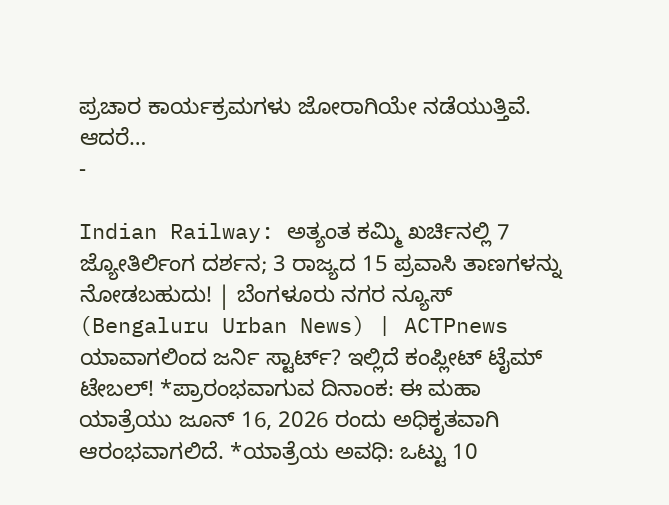ಪ್ರಚಾರ ಕಾರ್ಯಕ್ರಮಗಳು ಜೋರಾಗಿಯೇ ನಡೆಯುತ್ತಿವೆ. ಆದರೆ…
-

Indian Railway: ಅತ್ಯಂತ ಕಮ್ಮಿ ಖರ್ಚಿನಲ್ಲಿ 7 ಜ್ಯೋತಿರ್ಲಿಂಗ ದರ್ಶನ; 3 ರಾಜ್ಯದ 15 ಪ್ರವಾಸಿ ತಾಣಗಳನ್ನು ನೋಡಬಹುದು! | ಬೆಂಗಳೂರು ನಗರ ನ್ಯೂಸ್ (Bengaluru Urban News) | ACTPnews
ಯಾವಾಗಲಿಂದ ಜರ್ನಿ ಸ್ಟಾರ್ಟ್? ಇಲ್ಲಿದೆ ಕಂಪ್ಲೀಟ್ ಟೈಮ್ ಟೇಬಲ್! *ಪ್ರಾರಂಭವಾಗುವ ದಿನಾಂಕ: ಈ ಮಹಾ ಯಾತ್ರೆಯು ಜೂನ್ 16, 2026 ರಂದು ಅಧಿಕೃತವಾಗಿ ಆರಂಭವಾಗಲಿದೆ. *ಯಾತ್ರೆಯ ಅವಧಿ: ಒಟ್ಟು 10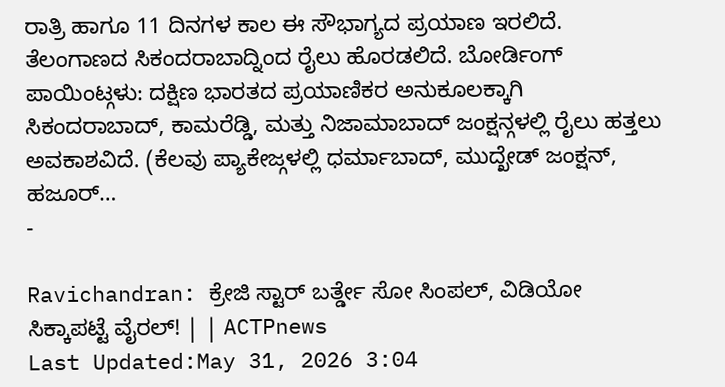ರಾತ್ರಿ ಹಾಗೂ 11 ದಿನಗಳ ಕಾಲ ಈ ಸೌಭಾಗ್ಯದ ಪ್ರಯಾಣ ಇರಲಿದೆ. ತೆಲಂಗಾಣದ ಸಿಕಂದರಾಬಾದ್ನಿಂದ ರೈಲು ಹೊರಡಲಿದೆ. ಬೋರ್ಡಿಂಗ್ ಪಾಯಿಂಟ್ಗಳು: ದಕ್ಷಿಣ ಭಾರತದ ಪ್ರಯಾಣಿಕರ ಅನುಕೂಲಕ್ಕಾಗಿ ಸಿಕಂದರಾಬಾದ್, ಕಾಮರೆಡ್ಡಿ, ಮತ್ತು ನಿಜಾಮಾಬಾದ್ ಜಂಕ್ಷನ್ಗಳಲ್ಲಿ ರೈಲು ಹತ್ತಲು ಅವಕಾಶವಿದೆ. (ಕೆಲವು ಪ್ಯಾಕೇಜ್ಗಳಲ್ಲಿ ಧರ್ಮಾಬಾದ್, ಮುದ್ಖೇಡ್ ಜಂಕ್ಷನ್, ಹಜೂರ್…
-

Ravichandran: ಕ್ರೇಜಿ ಸ್ಟಾರ್ ಬರ್ತ್ಡೇ ಸೋ ಸಿಂಪಲ್, ವಿಡಿಯೋ ಸಿಕ್ಕಾಪಟ್ಟೆ ವೈರಲ್! | | ACTPnews
Last Updated:May 31, 2026 3:04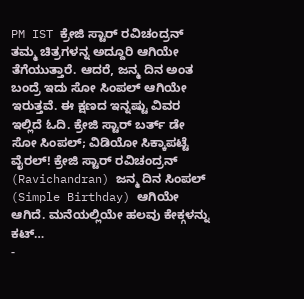PM IST ಕ್ರೇಜಿ ಸ್ಟಾರ್ ರವಿಚಂದ್ರನ್ ತಮ್ಮ ಚಿತ್ರಗಳನ್ನ ಅದ್ದೂರಿ ಆಗಿಯೇ ತೆಗೆಯುತ್ತಾರೆ. ಆದರೆ, ಜನ್ಮ ದಿನ ಅಂತ ಬಂದ್ರೆ ಇದು ಸೋ ಸಿಂಪಲ್ ಆಗಿಯೇ ಇರುತ್ತವೆ. ಈ ಕ್ಷಣದ ಇನ್ನಷ್ಟು ವಿವರ ಇಲ್ಲಿದೆ ಓದಿ. ಕ್ರೇಜಿ ಸ್ಟಾರ್ ಬರ್ತ್ ಡೇ ಸೋ ಸಿಂಪಲ್; ವಿಡಿಯೋ ಸಿಕ್ಕಾಪಟ್ಟೆ ವೈರಲ್! ಕ್ರೇಜಿ ಸ್ಟಾರ್ ರವಿಚಂದ್ರನ್ (Ravichandran) ಜನ್ಮ ದಿನ ಸಿಂಪಲ್ (Simple Birthday) ಆಗಿಯೇ ಆಗಿದೆ. ಮನೆಯಲ್ಲಿಯೇ ಹಲವು ಕೇಕ್ಗಳನ್ನು ಕಟ್…
-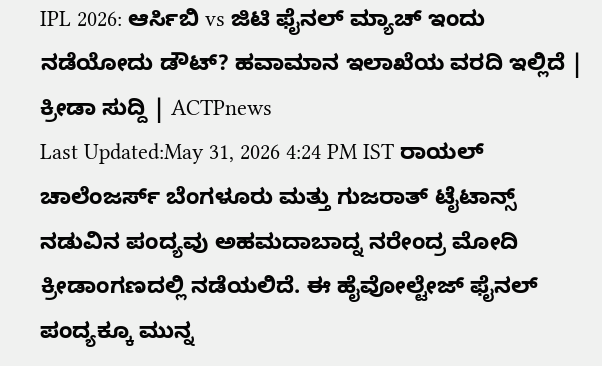IPL 2026: ಆರ್ಸಿಬಿ vs ಜಿಟಿ ಫೈನಲ್ ಮ್ಯಾಚ್ ಇಂದು ನಡೆಯೋದು ಡೌಟ್? ಹವಾಮಾನ ಇಲಾಖೆಯ ವರದಿ ಇಲ್ಲಿದೆ | ಕ್ರೀಡಾ ಸುದ್ದಿ | ACTPnews
Last Updated:May 31, 2026 4:24 PM IST ರಾಯಲ್ ಚಾಲೆಂಜರ್ಸ್ ಬೆಂಗಳೂರು ಮತ್ತು ಗುಜರಾತ್ ಟೈಟಾನ್ಸ್ ನಡುವಿನ ಪಂದ್ಯವು ಅಹಮದಾಬಾದ್ನ ನರೇಂದ್ರ ಮೋದಿ ಕ್ರೀಡಾಂಗಣದಲ್ಲಿ ನಡೆಯಲಿದೆ. ಈ ಹೈವೋಲ್ಟೇಜ್ ಫೈನಲ್ ಪಂದ್ಯಕ್ಕೂ ಮುನ್ನ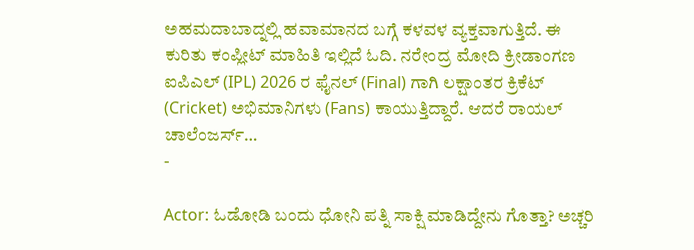ಅಹಮದಾಬಾದ್ನಲ್ಲಿ ಹವಾಮಾನದ ಬಗ್ಗೆ ಕಳವಳ ವ್ಯಕ್ತವಾಗುತ್ತಿದೆ. ಈ ಕುರಿತು ಕಂಪ್ಲೀಟ್ ಮಾಹಿತಿ ಇಲ್ಲಿದೆ ಓದಿ. ನರೇಂದ್ರ ಮೋದಿ ಕ್ರೀಡಾಂಗಣ ಐಪಿಎಲ್ (IPL) 2026 ರ ಫೈನಲ್ (Final) ಗಾಗಿ ಲಕ್ಷಾಂತರ ಕ್ರಿಕೆಟ್ (Cricket) ಅಭಿಮಾನಿಗಳು (Fans) ಕಾಯುತ್ತಿದ್ದಾರೆ. ಆದರೆ ರಾಯಲ್ ಚಾಲೆಂಜರ್ಸ್…
-

Actor: ಓಡೋಡಿ ಬಂದು ಧೋನಿ ಪತ್ನಿ ಸಾಕ್ಷಿ ಮಾಡಿದ್ದೇನು ಗೊತ್ತಾ? ಅಚ್ಚರಿ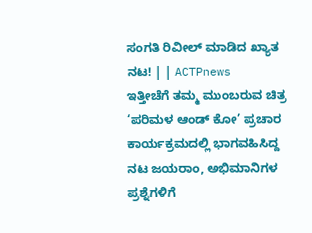ಸಂಗತಿ ರಿವೀಲ್ ಮಾಡಿದ ಖ್ಯಾತ ನಟ! | | ACTPnews
ಇತ್ತೀಚೆಗೆ ತಮ್ಮ ಮುಂಬರುವ ಚಿತ್ರ ‘ಪರಿಮಳ ಆಂಡ್ ಕೋ’ ಪ್ರಚಾರ ಕಾರ್ಯಕ್ರಮದಲ್ಲಿ ಭಾಗವಹಿಸಿದ್ದ ನಟ ಜಯರಾಂ, ಅಭಿಮಾನಿಗಳ ಪ್ರಶ್ನೆಗಳಿಗೆ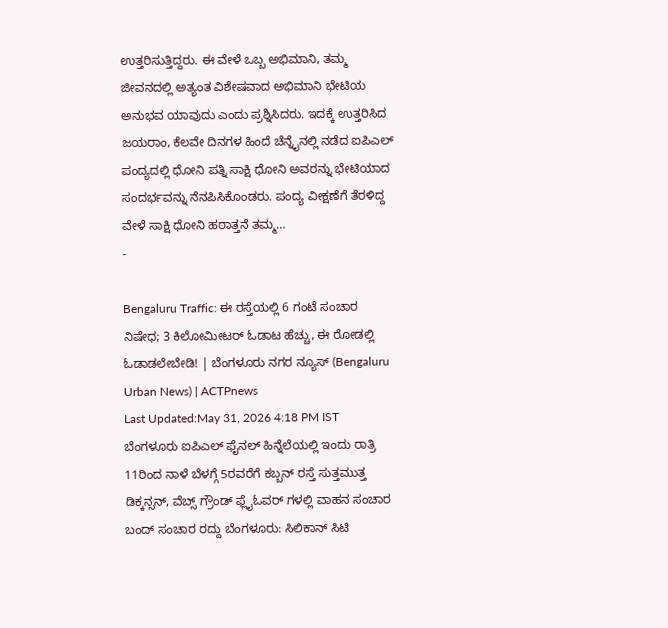ಉತ್ತರಿಸುತ್ತಿದ್ದರು. ಈ ವೇಳೆ ಒಬ್ಬ ಅಭಿಮಾನಿ, ತಮ್ಮ ಜೀವನದಲ್ಲಿ ಅತ್ಯಂತ ವಿಶೇಷವಾದ ಅಭಿಮಾನಿ ಭೇಟಿಯ ಅನುಭವ ಯಾವುದು ಎಂದು ಪ್ರಶ್ನಿಸಿದರು. ಇದಕ್ಕೆ ಉತ್ತರಿಸಿದ ಜಯರಾಂ, ಕೆಲವೇ ದಿನಗಳ ಹಿಂದೆ ಚೆನ್ನೈನಲ್ಲಿ ನಡೆದ ಐಪಿಎಲ್ ಪಂದ್ಯದಲ್ಲಿ ಧೋನಿ ಪತ್ನಿ ಸಾಕ್ಷಿ ಧೋನಿ ಅವರನ್ನು ಭೇಟಿಯಾದ ಸಂದರ್ಭವನ್ನು ನೆನಪಿಸಿಕೊಂಡರು. ಪಂದ್ಯ ವೀಕ್ಷಣೆಗೆ ತೆರಳಿದ್ದ ವೇಳೆ ಸಾಕ್ಷಿ ಧೋನಿ ಹಠಾತ್ತನೆ ತಮ್ಮ…
-

Bengaluru Traffic: ಈ ರಸ್ತೆಯಲ್ಲಿ 6 ಗಂಟೆ ಸಂಚಾರ ನಿಷೇಧ; 3 ಕಿಲೋಮೀಟರ್ ಓಡಾಟ ಹೆಚ್ಚು, ಈ ರೋಡಲ್ಲಿ ಓಡಾಡಲೇಬೇಡಿ! | ಬೆಂಗಳೂರು ನಗರ ನ್ಯೂಸ್ (Bengaluru Urban News) | ACTPnews
Last Updated:May 31, 2026 4:18 PM IST ಬೆಂಗಳೂರು ಐಪಿಎಲ್ ಫೈನಲ್ ಹಿನ್ನೆಲೆಯಲ್ಲಿ ಇಂದು ರಾತ್ರಿ 11ರಿಂದ ನಾಳೆ ಬೆಳಗ್ಗೆ 5ರವರೆಗೆ ಕಬ್ಬನ್ ರಸ್ತೆ ಸುತ್ತಮುತ್ತ ಡಿಕ್ಕನ್ಸನ್, ವೆಬ್ಸ್ ಗ್ರೌಂಡ್ ಫ್ಲೈಓವರ್ ಗಳಲ್ಲಿ ವಾಹನ ಸಂಚಾರ ಬಂದ್ ಸಂಚಾರ ರದ್ದು ಬೆಂಗಳೂರು: ಸಿಲಿಕಾನ್ ಸಿಟಿ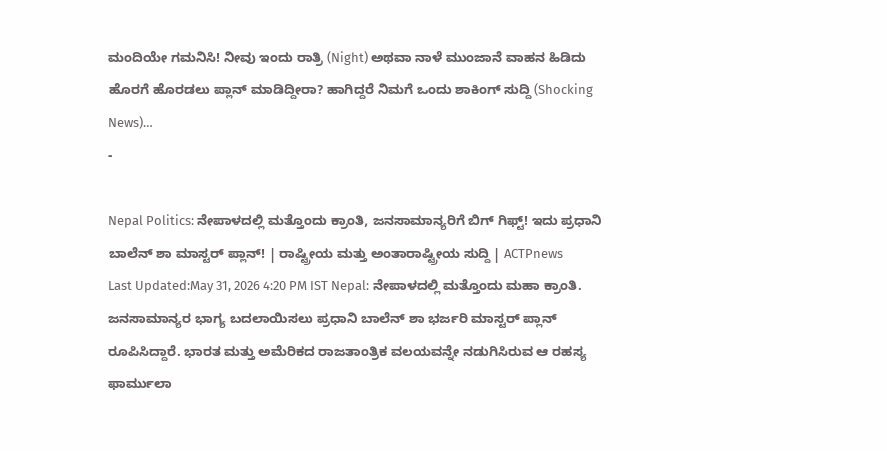ಮಂದಿಯೇ ಗಮನಿಸಿ! ನೀವು ಇಂದು ರಾತ್ರಿ (Night) ಅಥವಾ ನಾಳೆ ಮುಂಜಾನೆ ವಾಹನ ಹಿಡಿದು ಹೊರಗೆ ಹೊರಡಲು ಪ್ಲಾನ್ ಮಾಡಿದ್ದೀರಾ? ಹಾಗಿದ್ದರೆ ನಿಮಗೆ ಒಂದು ಶಾಕಿಂಗ್ ಸುದ್ದಿ (Shocking News)…
-

Nepal Politics: ನೇಪಾಳದಲ್ಲಿ ಮತ್ತೊಂದು ಕ್ರಾಂತಿ, ಜನಸಾಮಾನ್ಯರಿಗೆ ಬಿಗ್ ಗಿಫ್ಟ್! ಇದು ಪ್ರಧಾನಿ ಬಾಲೆನ್ ಶಾ ಮಾಸ್ಟರ್ ಪ್ಲಾನ್! | ರಾಷ್ಟ್ರೀಯ ಮತ್ತು ಅಂತಾರಾಷ್ಟ್ರೀಯ ಸುದ್ದಿ | ACTPnews
Last Updated:May 31, 2026 4:20 PM IST Nepal: ನೇಪಾಳದಲ್ಲಿ ಮತ್ತೊಂದು ಮಹಾ ಕ್ರಾಂತಿ. ಜನಸಾಮಾನ್ಯರ ಭಾಗ್ಯ ಬದಲಾಯಿಸಲು ಪ್ರಧಾನಿ ಬಾಲೆನ್ ಶಾ ಭರ್ಜರಿ ಮಾಸ್ಟರ್ ಪ್ಲಾನ್ ರೂಪಿಸಿದ್ದಾರೆ. ಭಾರತ ಮತ್ತು ಅಮೆರಿಕದ ರಾಜತಾಂತ್ರಿಕ ವಲಯವನ್ನೇ ನಡುಗಿಸಿರುವ ಆ ರಹಸ್ಯ ಫಾರ್ಮುಲಾ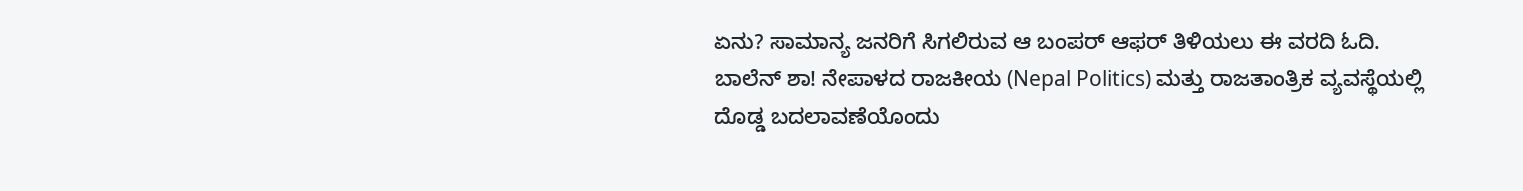ಏನು? ಸಾಮಾನ್ಯ ಜನರಿಗೆ ಸಿಗಲಿರುವ ಆ ಬಂಪರ್ ಆಫರ್ ತಿಳಿಯಲು ಈ ವರದಿ ಓದಿ. ಬಾಲೆನ್ ಶಾ! ನೇಪಾಳದ ರಾಜಕೀಯ (Nepal Politics) ಮತ್ತು ರಾಜತಾಂತ್ರಿಕ ವ್ಯವಸ್ಥೆಯಲ್ಲಿ ದೊಡ್ಡ ಬದಲಾವಣೆಯೊಂದು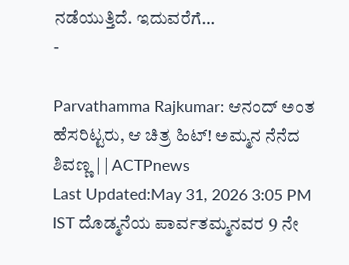ನಡೆಯುತ್ತಿದೆ. ಇದುವರೆಗೆ…
-

Parvathamma Rajkumar: ಆನಂದ್ ಅಂತ ಹೆಸರಿಟ್ಟರು, ಆ ಚಿತ್ರ ಹಿಟ್! ಅಮ್ಮನ ನೆನೆದ ಶಿವಣ್ಣ | | ACTPnews
Last Updated:May 31, 2026 3:05 PM IST ದೊಡ್ಮನೆಯ ಪಾರ್ವತಮ್ಮನವರ 9 ನೇ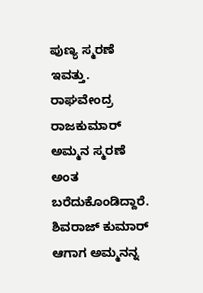ಪುಣ್ಯ ಸ್ಮರಣೆ ಇವತ್ತು. ರಾಘವೇಂದ್ರ ರಾಜಕುಮಾರ್ ಅಮ್ಮನ ಸ್ಮರಣೆ ಅಂತ ಬರೆದುಕೊಂಡಿದ್ದಾರೆ. ಶಿವರಾಜ್ ಕುಮಾರ್ ಆಗಾಗ ಅಮ್ಮನನ್ನ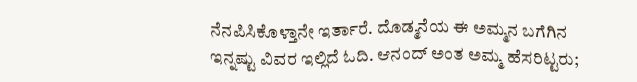ನೆನಪಿಸಿಕೊಳ್ತಾನೇ ಇರ್ತಾರೆ. ದೊಡ್ಮನೆಯ ಈ ಅಮ್ಮನ ಬಗೆಗಿನ ಇನ್ನಷ್ಟು ವಿವರ ಇಲ್ಲಿದೆ ಓದಿ. ಆನಂದ್ ಅಂತ ಅಮ್ಮ ಹೆಸರಿಟ್ಟರು;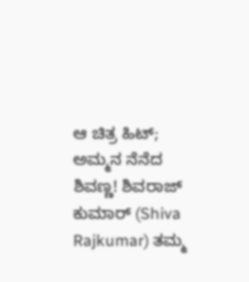ಆ ಚಿತ್ರ ಹಿಟ್; ಅಮ್ಮನ ನೆನೆದ ಶಿವಣ್ಣ! ಶಿವರಾಜ್ ಕುಮಾರ್ (Shiva Rajkumar) ತಮ್ಮ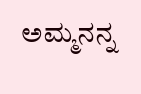ಅಮ್ಮನನ್ನ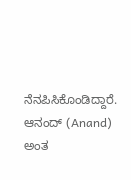ನೆನಪಿಸಿಕೊಂಡಿದ್ದಾರೆ. ಆನಂದ್ (Anand) ಅಂತ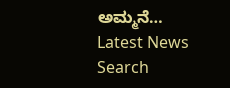ಅಮ್ಮನೆ…
Latest News
Search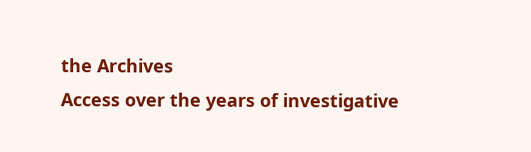the Archives
Access over the years of investigative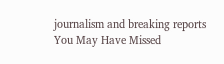journalism and breaking reports
You May Have Missed